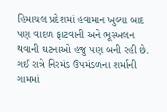હિમાચલ પ્રદેશમાં હવામાન ખુલ્યા બાદ પણ વાદળ ફાટવાની અને ભૂસ્ખલન થવાની ઘટનાઓ હજુ પણ બની રહી છે. ગઈ રાત્રે નિરમંડ ઉપમંડળના શર્માની ગામમાં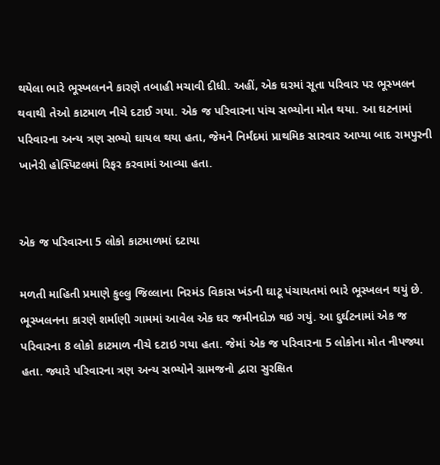થયેલા ભારે ભૂસ્ખલનને કારણે તબાહી મચાવી દીધી. અહીં, એક ઘરમાં સૂતા પરિવાર પર ભૂસ્ખલન થવાથી તેઓ કાટમાળ નીચે દટાઈ ગયા. એક જ પરિવારના પાંચ સભ્યોના મોત થયા. આ ઘટનામાં પરિવારના અન્ય ત્રણ સભ્યો ઘાયલ થયા હતા, જેમને નિર્મંદમાં પ્રાથમિક સારવાર આપ્યા બાદ રામપુરની ખાનેરી હોસ્પિટલમાં રિફર કરવામાં આવ્યા હતા.


એક જ પરિવારના 5 લોકો કાટમાળમાં દટાયા

મળતી માહિતી પ્રમાણે કુલ્લુ જિલ્લાના નિરમંડ વિકાસ ખંડની ઘાટૂ પંચાયતમાં ભારે ભૂસ્ખલન થયું છે. ભૂસ્ખલનના કારણે શર્માણી ગામમાં આવેલ એક ઘર જમીનદોઝ થઇ ગયું. આ દુર્ઘટનામાં એક જ પરિવારના 8 લોકો કાટમાળ નીચે દટાઇ ગયા હતા. જેમાં એક જ પરિવારના 5 લોકોના મોત નીપજ્યા હતા. જ્યારે પરિવારના ત્રણ અન્ય સભ્યોને ગ્રામજનો દ્વારા સુરક્ષિત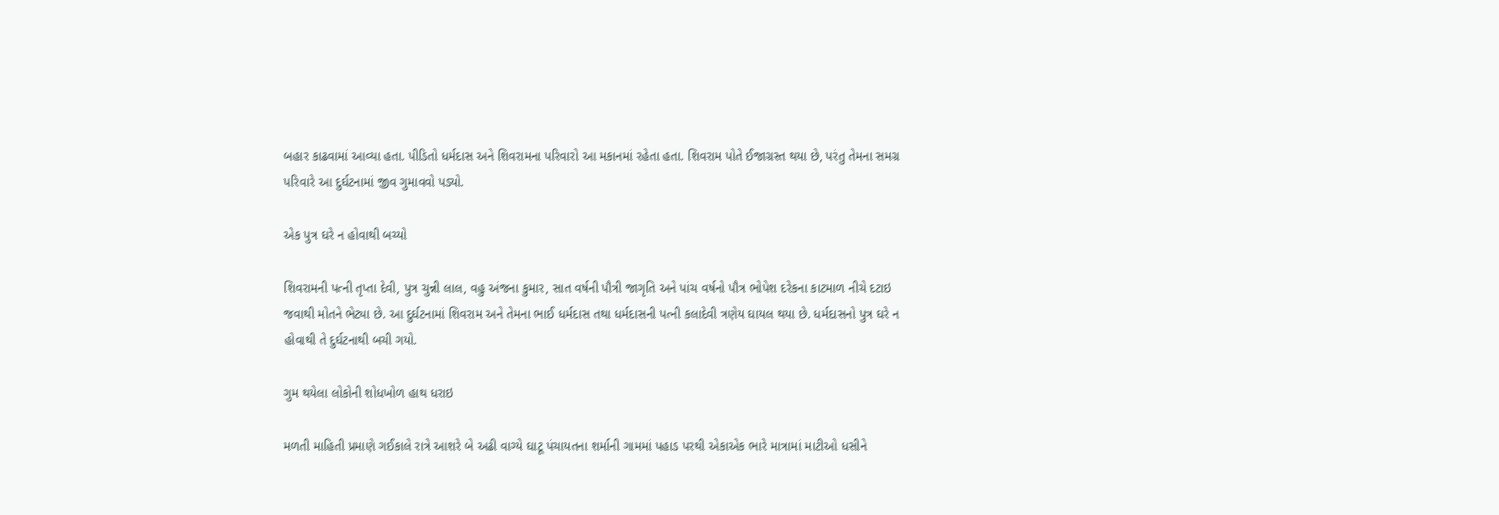બહાર કાઢવામાં આવ્યા હતા. પીડિતો ધર્મદાસ અને શિવરામના પરિવારો આ મકાનમાં રહેતા હતા. શિવરામ પોતે ઈજાગ્રસ્ત થયા છે, પરંતુ તેમના સમગ્ર પરિવારે આ દુર્ઘટનામાં જીવ ગુમાવવો પડ્યો.

એક પુત્ર ઘરે ન હોવાથી બચ્યો

શિવરામની પત્ની તૃપ્તા દેવી, પુત્ર ચુન્ની લાલ, વહુ અંજના કુમાર, સાત વર્ષની પૌત્રી જાગૃતિ અને પાંચ વર્ષનો પૌત્ર ભોપેશ દરેકના કાટમાળ નીચે દટાઇ જવાથી મોતને ભેટ્યા છે. આ દુર્ઘટનામાં શિવરામ અને તેમના ભાઈ ધર્મદાસ તથા ધર્મદાસની પત્ની કલાદેવી ત્રણેય ઘાયલ થયા છે. ધર્મદાસનો પુત્ર ઘરે ન હોવાથી તે દુર્ઘટનાથી બચી ગયો.

ગુમ થયેલા લોકોની શોધખોળ હાથ ધરાઇ

મળતી માહિતી પ્રમાણે ગઈકાલે રાત્રે આશરે બે અઢી વાગ્યે ઘાટૂ પંચાયતના શર્માની ગામમાં પહાડ પરથી એકાએક ભારે માત્રામાં માટીઓ ધસીને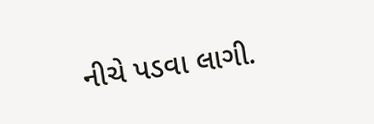નીચે પડવા લાગી.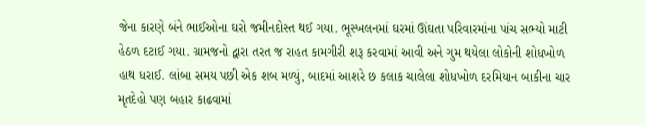જેના કારણે બંને ભાઈઓના ઘરો જમીનદોસ્ત થઈ ગયા. ભૂસ્ખલનમાં ઘરમાં ઊંઘતા પરિવારમાંના પાંચ સભ્યો માટી હેઠળ દટાઈ ગયા. ગ્રામજનો દ્વારા તરત જ રાહત કામગીરી શરૂ કરવામાં આવી અને ગુમ થયેલા લોકોની શોધખોળ હાથ ધરાઈ. લાંબા સમય પછી એક શબ મળ્યું, બાદમાં આશરે છ કલાક ચાલેલા શોધખોળ દરમિયાન બાકીના ચાર મૃતદેહો પણ બહાર કાઢવામાં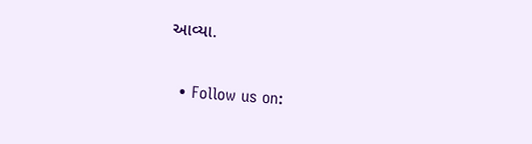આવ્યા.


  • Follow us on: